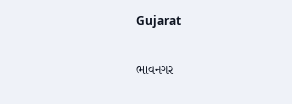Gujarat

ભાવનગર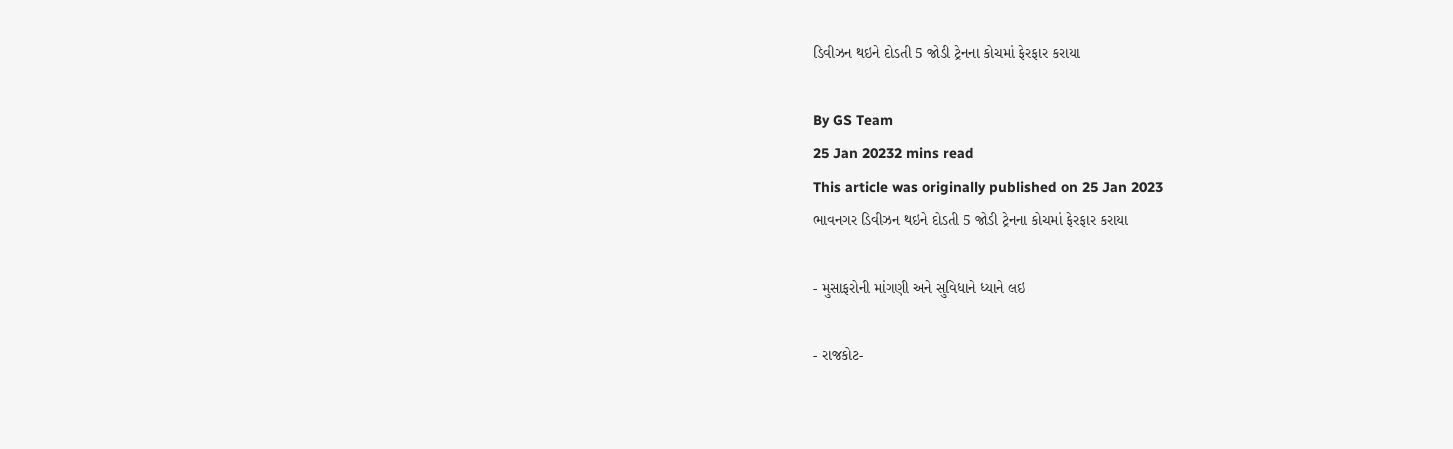ડિવીઝન થઇને દોડતી 5 જોડી ટ્રેનના કોચમાં ફેરફાર કરાયા

By GS Team
25 Jan 20232 mins read
This article was originally published on 25 Jan 2023
ભાવનગર ડિવીઝન થઇને દોડતી 5 જોડી ટ્રેનના કોચમાં ફેરફાર કરાયા

- મુસાફરોની માંગણી અને સુવિધાને ધ્યાને લઇ

- રાજકોટ-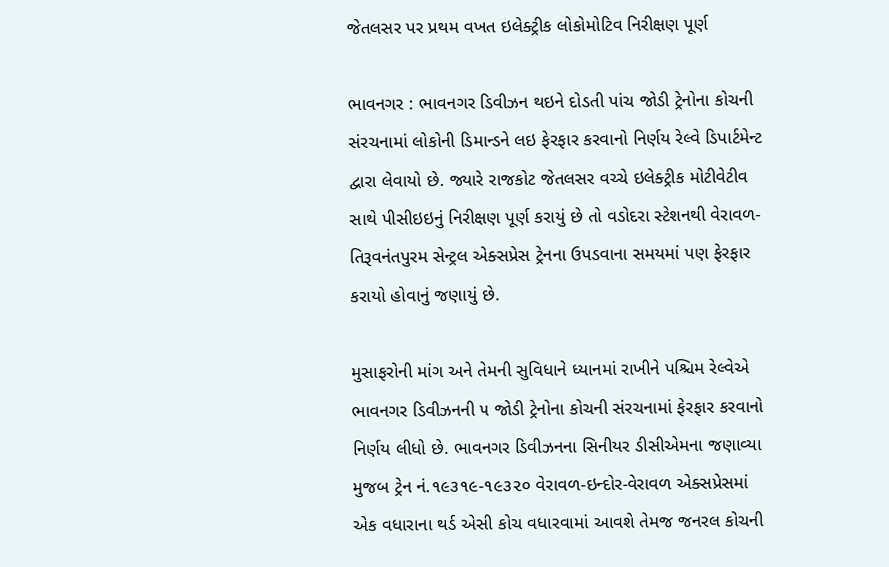જેતલસર પર પ્રથમ વખત ઇલેક્ટ્રીક લોકોમોટિવ નિરીક્ષણ પૂર્ણ

ભાવનગર : ભાવનગર ડિવીઝન થઇને દોડતી પાંચ જોડી ટ્રેનોના કોચની સંરચનામાં લોકોની ડિમાન્ડને લઇ ફેરફાર કરવાનો નિર્ણય રેલ્વે ડિપાર્ટમેન્ટ દ્વારા લેવાયો છે. જ્યારે રાજકોટ જેતલસર વચ્ચે ઇલેક્ટ્રીક મોટીવેટીવ સાથે પીસીઇઇનું નિરીક્ષણ પૂર્ણ કરાયું છે તો વડોદરા સ્ટેશનથી વેરાવળ-તિરૂવનંતપુરમ સેન્ટ્રલ એક્સપ્રેસ ટ્રેનના ઉપડવાના સમયમાં પણ ફેરફાર કરાયો હોવાનું જણાયું છે.

મુસાફરોની માંગ અને તેમની સુવિધાને ધ્યાનમાં રાખીને પશ્ચિમ રેલ્વેએ ભાવનગર ડિવીઝનની ૫ જોડી ટ્રેનોના કોચની સંરચનામાં ફેરફાર કરવાનો નિર્ણય લીધો છે. ભાવનગર ડિવીઝનના સિનીયર ડીસીએમના જણાવ્યા મુજબ ટ્રેન નં.૧૯૩૧૯-૧૯૩૨૦ વેરાવળ-ઇન્દોર-વેરાવળ એક્સપ્રેસમાં એક વધારાના થર્ડ એસી કોચ વધારવામાં આવશે તેમજ જનરલ કોચની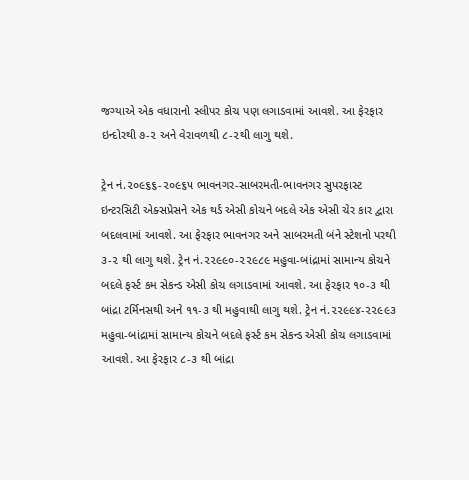જગ્યાએ એક વધારાનો સ્લીપર કોચ પણ લગાડવામાં આવશે. આ ફેરફાર ઇન્દોરથી ૭-૨ અને વેરાવળથી ૮-૨થી લાગુ થશે.

ટ્રેન નં.૨૦૯૬૬-૨૦૯૬૫ ભાવનગર-સાબરમતી-ભાવનગર સુપરફાસ્ટ ઇન્ટરસિટી એક્સપ્રેસને એક થર્ડ એસી કોચને બદલે એક એસી ચેર કાર દ્વારા બદલવામાં આવશે. આ ફેરફાર ભાવનગર અને સાબરમતી બંને સ્ટેશનો પરથી ૩-૨ થી લાગુ થશે. ટ્રેન નં.૨૨૯૯૦-૨૨૯૮૯ મહુવા-બાંદ્રામાં સામાન્ય કોચને બદલે ફર્સ્ટ કમ સેકન્ડ એસી કોચ લગાડવામાં આવશે. આ ફેરફાર ૧૦-૩ થી બાંદ્રા ટર્મિનસથી અને ૧૧-૩ થી મહુવાથી લાગુ થશે. ટ્રેન નં.૨૨૯૯૪-૨૨૯૯૩ મહુવા-બાંદ્રામાં સામાન્ય કોચને બદલે ફર્સ્ટ કમ સેકન્ડ એસી કોચ લગાડવામાં આવશે. આ ફેરફાર ૮-૩ થી બાંદ્રા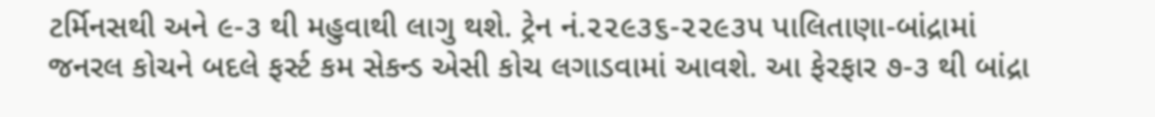ટર્મિનસથી અને ૯-૩ થી મહુવાથી લાગુ થશે. ટ્રેન નં.૨૨૯૩૬-૨૨૯૩૫ પાલિતાણા-બાંદ્રામાં જનરલ કોચને બદલે ફર્સ્ટ કમ સેકન્ડ એસી કોચ લગાડવામાં આવશે. આ ફેરફાર ૭-૩ થી બાંદ્રા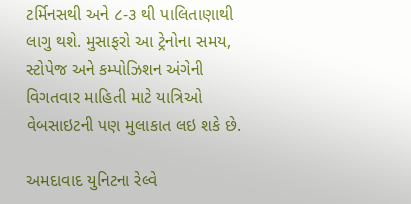ટર્મિનસથી અને ૮-૩ થી પાલિતાણાથી લાગુ થશે. મુસાફરો આ ટ્રેનોના સમય, સ્ટોપેજ અને કમ્પોઝિશન અંગેની વિગતવાર માહિતી માટે યાત્રિઓ વેબસાઇટની પણ મુલાકાત લઇ શકે છે.

અમદાવાદ યુનિટના રેલ્વે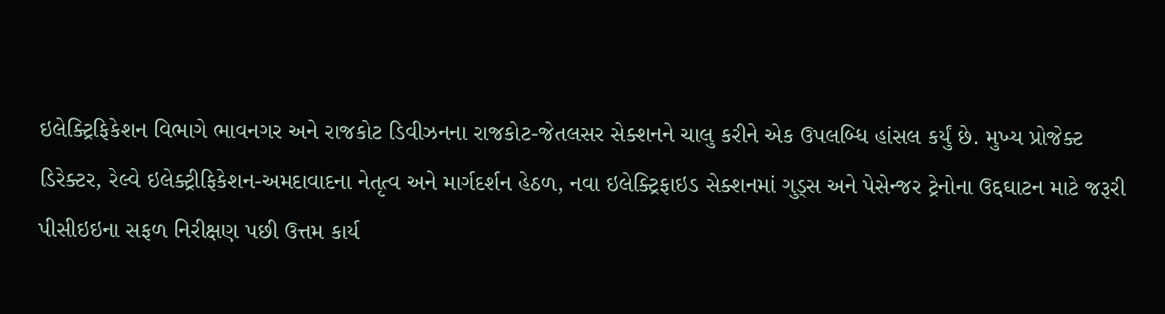ઇલેક્ટ્રિફિકેશન વિભાગે ભાવનગર અને રાજકોટ ડિવીઝનના રાજકોટ-જેતલસર સેક્શનને ચાલુ કરીને એક ઉપલબ્ધિ હાંસલ કર્યું છે. મુખ્ય પ્રોજેક્ટ ડિરેક્ટર, રેલ્વે ઇલેક્ટ્રીફિકેશન-અમદાવાદના નેતૃત્વ અને માર્ગદર્શન હેઠળ, નવા ઇલેક્ટ્રિફાઇડ સેક્શનમાં ગુડ્સ અને પેસેન્જર ટ્રેનોના ઉદ્દઘાટન માટે જરૂરી પીસીઇઇના સફળ નિરીક્ષણ પછી ઉત્તમ કાર્ય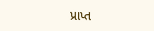પ્રાપ્ત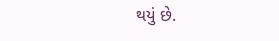થયું છે.